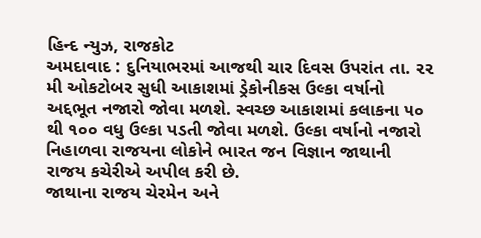હિન્દ ન્યુઝ, રાજકોટ
અમદાવાદ : દુનિયાભરમાં આજથી ચાર દિવસ ઉપરાંત તા. ૨૨ મી ઓકટોબર સુધી આકાશમાં ડ્રેકોનીકસ ઉલ્કા વર્ષાનો અદ્દભૂત નજારો જોવા મળશે. સ્વચ્છ આકાશમાં કલાકના ૫૦ થી ૧૦૦ વધુ ઉલ્કા પડતી જોવા મળશે. ઉલ્કા વર્ષાનો નજારો નિહાળવા રાજયના લોકોને ભારત જન વિજ્ઞાન જાથાની રાજય કચેરીએ અપીલ કરી છે.
જાથાના રાજય ચેરમેન અને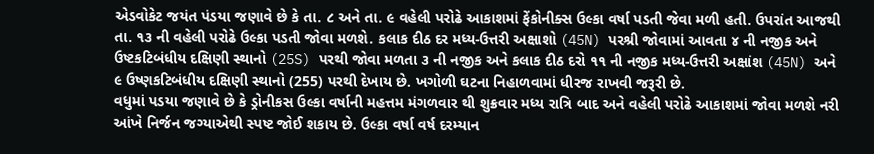એડવોકેટ જયંત પંડયા જણાવે છે કે તા. ૮ અને તા. ૯ વહેલી પરોઢે આકાશમાં ફેંકોનીક્સ ઉલ્કા વર્ષા પડતી જેવા મળી હતી. ઉપરાંત આજથી તા. ૧૩ ની વહેલી પરોઢે ઉલ્કા પડતી જોવા મળશે. કલાક દીઠ દર મધ્ય-ઉત્તરી અક્ષાશો (45N) પરશ્રી જોવામાં આવતા ૪ ની નજીક અને ઉષ્ટકટિબંધીય દક્ષિણી સ્થાનો (25S) પરથી જોવા મળતા ૩ ની નજીક અને કલાક દીઠ દરો ૧૧ ની નજીક મધ્ય-ઉત્તરી અક્ષાંશ (45N) અને ૯ ઉષ્ણકટિબંધીય દક્ષિણી સ્થાનો (255) પરથી દેખાય છે. ખગોળી ઘટના નિહાળવામાં ધીરજ રાખવી જરૂરી છે.
વધુમાં પડયા જણાવે છે કે ડ્રોનીકસ ઉલ્કા વર્ષાની મહત્તમ મંગળવાર થી શુક્રવાર મધ્ય રાત્રિ બાદ અને વહેલી પરોઢે આકાશમાં જોવા મળશે નરી આંખે નિર્જન જગ્યાએથી સ્પષ્ટ જોઈ શકાય છે. ઉલ્કા વર્ષા વર્ષ દરમ્યાન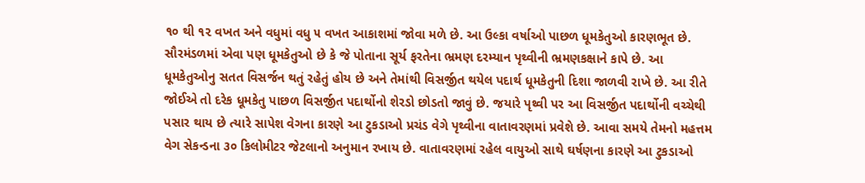૧૦ થી ૧૨ વખત અને વધુમાં વધુ ૫ વખત આકાશમાં જોવા મળે છે. આ ઉલ્કા વર્ષાઓ પાછળ ધૂમકેતુઓ કારણભૂત છે. સૌરમંડળમાં એવા પણ ધૂમકેતુઓ છે કે જે પોતાના સૂર્ય ફરતેના ભ્રમણ દરમ્યાન પૃથ્વીની ભ્રમણકક્ષાને કાપે છે. આ ધૂમકેતુઓનુ સતત વિસર્જન થતું રહેતું હોય છે અને તેમાંથી વિસર્જીત થયેલ પદાર્થ ધૂમકેતુની દિશા જાળવી રાખે છે. આ રીતે જોઈએ તો દરેક ધૂમકેતુ પાછળ વિસર્જીત પદાર્થોનો શેરડો છોડતો જાવું છે. જયારે પૃથ્વી પર આ વિસર્જીત પદાર્થોની વચ્ચેથી પસાર થાય છે ત્યારે સાપેશ વેગના કારણે આ ટુકડાઓ પ્રચંડ વેગે પૃથ્વીના વાતાવરણમાં પ્રવેશે છે. આવા સમયે તેમનો મહત્તમ વેગ સેકન્ડના ૩૦ કિલોમીટર જેટલાનો અનુમાન રખાય છે. વાતાવરણમાં રહેલ વાયુઓ સાથે ઘર્ષણના કારણે આ ટુકડાઓ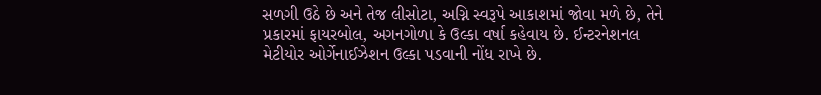સળગી ઉઠે છે અને તેજ લીસોટા, અગ્નિ સ્વરૂપે આકાશમાં જોવા મળે છે, તેને પ્રકારમાં ફાયરબોલ, અગનગોળા કે ઉલ્કા વર્ષા કહેવાય છે. ઈન્ટરનેશનલ મેટીયોર ઓર્ગેનાઈઝેશન ઉલ્કા પડવાની નોંધ રાખે છે.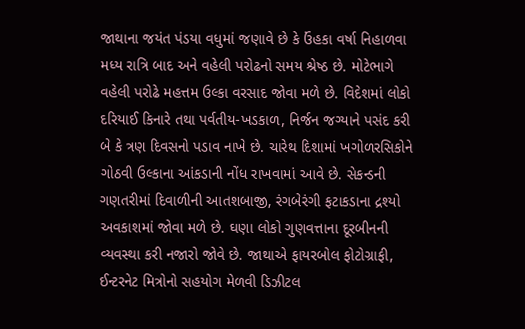જાથાના જયંત પંડયા વધુમાં જણાવે છે કે ઉંહકા વર્ષા નિહાળવા મધ્ય રાત્રિ બાદ અને વહેલી પરોઢનો સમય શ્રેષ્ઠ છે. મોટેભાગે વહેલી પરોઢે મહત્તમ ઉલ્કા વરસાદ જોવા મળે છે. વિદેશમાં લોકો દરિયાઈ કિનારે તથા પર્વતીય-ખડકાળ, નિર્જન જગ્યાને પસંદ કરી બે કે ત્રણ દિવસનો પડાવ નાખે છે. ચારેથ દિશામાં ખગોળરસિકોને ગોઠવી ઉલ્કાના આંકડાની નોંધ રાખવામાં આવે છે. સેકન્ડની ગણતરીમાં દિવાળીની આતશબાજી, રંગબેરંગી ફટાકડાના દ્રશ્યો અવકાશમાં જોવા મળે છે. ઘણા લોકો ગુણવત્તાના દૂરબીનની વ્યવસ્થા કરી નજારો જોવે છે. જાથાએ ફાયરબોલ ફોટોગ્રાફી, ઈન્ટરનેટ મિત્રોનો સહયોગ મેળવી ડિઝીટલ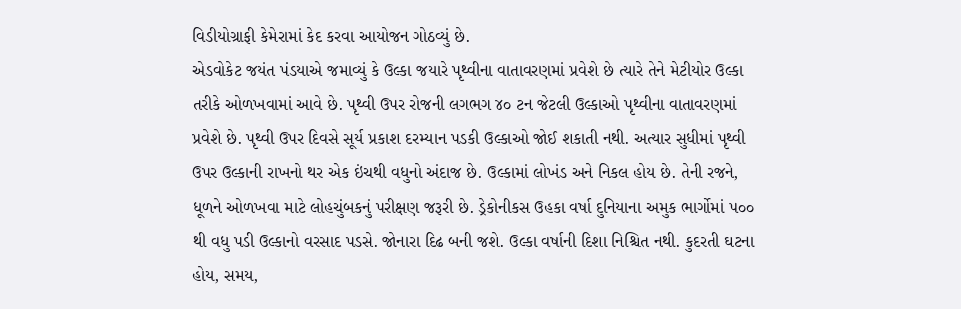વિડીયોગ્રાફી કેમેરામાં કેદ કરવા આયોજન ગોઠવ્યું છે.
એડવોકેટ જયંત પંડયાએ જમાવ્યું કે ઉલ્કા જયારે પૃથ્વીના વાતાવરણમાં પ્રવેશે છે ત્યારે તેને મેટીયોર ઉલ્કા તરીકે ઓળખવામાં આવે છે. પૃથ્વી ઉપર રોજની લગભગ ૪૦ ટન જેટલી ઉલ્કાઓ પૃથ્વીના વાતાવરણમાં પ્રવેશે છે. પૃથ્વી ઉપર દિવસે સૂર્ય પ્રકાશ દરમ્યાન પડકી ઉલ્કાઓ જોઈ શકાતી નથી. અત્યાર સુધીમાં પૃથ્વી ઉપર ઉલ્કાની રાખનો થર એક ઇંચથી વધુનો અંદાજ છે. ઉલ્કામાં લોખંડ અને નિકલ હોય છે. તેની રજને, ધૂળને ઓળખવા માટે લોહચુંબકનું પરીક્ષણ જરૂરી છે. ડ્રેકોનીકસ ઉહકા વર્ષા દુનિયાના અમુક ભાર્ગોમાં ૫૦૦ થી વધુ પડી ઉલ્કાનો વરસાદ પડસે. જોનારા દિઢ બની જશે. ઉલ્કા વર્ષાની દિશા નિશ્ચિત નથી. કુદરતી ઘટના હોય, સમય,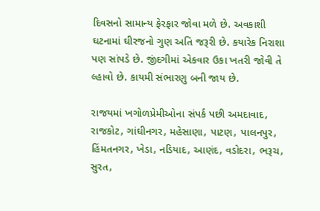દિવસનો સામાન્ય ફેરફાર જોવા મળે છે. અવકાશી ઘટનામાં ઘીરજનો ગુણ અતિ જરૂરી છે. કયારેક નિરાશા પણ સાંપડે છે. જીંદગીમાં એકવાર ઉકા ખતરી જોવી તે લ્હાવો છે. કાયમી સંભારણુ બની જાય છે.

રાજયમાં ખગોળપ્રેમીઓના સંપર્ક પછી અમદાવાદ, રાજકોટ, ગાંઘીનગર, મહેસાણા, પાટણ, પાલનપુર, હિંમતનગર, ખેડા, નડિયાદ, આણંદ, વડોદરા, ભરૂચ, સુરત,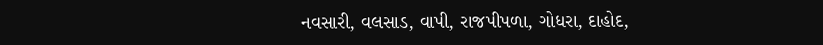નવસારી, વલસાડ, વાપી, રાજપીપળા, ગોધરા, દાહોદ,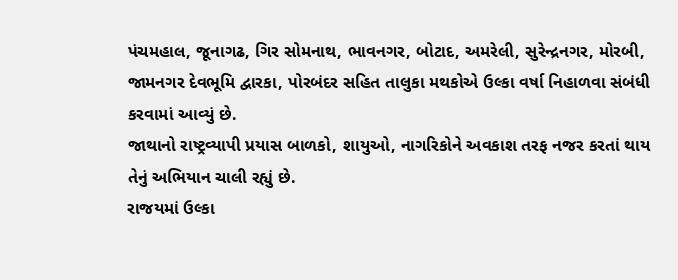પંચમહાલ, જૂનાગઢ, ગિર સોમનાથ, ભાવનગર, બોટાદ, અમરેલી, સુરેન્દ્રનગર, મોરબી, જામનગર દેવભૂમિ દ્વારકા, પોરબંદર સહિત તાલુકા મથકોએ ઉલ્કા વર્ષા નિહાળવા સંબંધી કરવામાં આવ્યું છે.
જાથાનો રાષ્ટ્રવ્યાપી પ્રયાસ બાળકો, શાયુઓ, નાગરિકોને અવકાશ તરફ નજર કરતાં થાય તેનું અભિયાન ચાલી રહ્યું છે.
રાજયમાં ઉલ્કા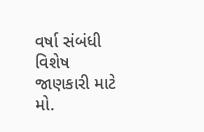વર્ષા સંબંધી વિશેષ જાણકારી માટે મો.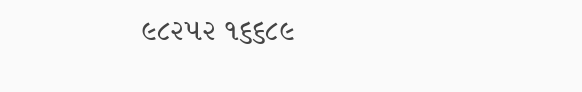૯૮૨૫૨ ૧૬૬૮૯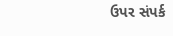ઉપર સંપર્ક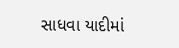સાધવા યાદીમાં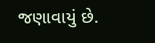જણાવાયું છે.